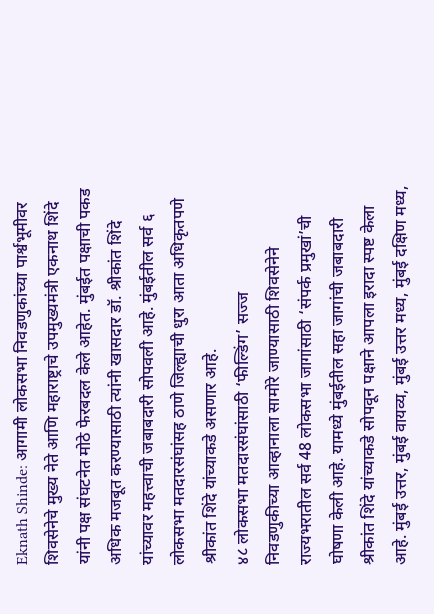Eknath Shinde: आगामी लोकसभा निवडणुकांच्या पार्श्वभूमीवर शिवसेनेचे मुख्य नेते आणि महाराष्ट्राचे उपमुख्यमंत्री एकनाथ शिंदे यांनी पक्ष संघटनेत मोठे फेरबदल केले आहेत. मुंबईत पक्षाची पकड अधिक मजबूत करण्यासाठी त्यांनी खासदार डॉ. श्रीकांत शिंदे यांच्यावर महत्त्वाची जबाबदारी सोपवली आहे. मुंबईतील सर्व ६ लोकसभा मतदारसंघांसह ठाणे जिल्ह्याची धुरा आता अधिकृतपणे श्रीकांत शिंदे यांच्याकडे असणार आहे.
४८ लोकसभा मतदारसंघांसाठी ‘फील्डिंग’ सज्ज
निवडणुकीच्या आव्हानाला सामोरे जाण्यासाठी शिवसेनेने राज्यभरातील सर्व 48 लोकसभा जागांसाठी ‘संपर्क प्रमुखां’ची घोषणा केली आहे. यामध्ये मुंबईतील सहा जागांची जबाबदारी श्रीकांत शिंदे यांच्याकडे सोपवून पक्षाने आपला इरादा स्पष्ट केला आहे. मुंबई उत्तर, मुंबई वायव्य, मुंबई उत्तर मध्य, मुंबई दक्षिण मध्य,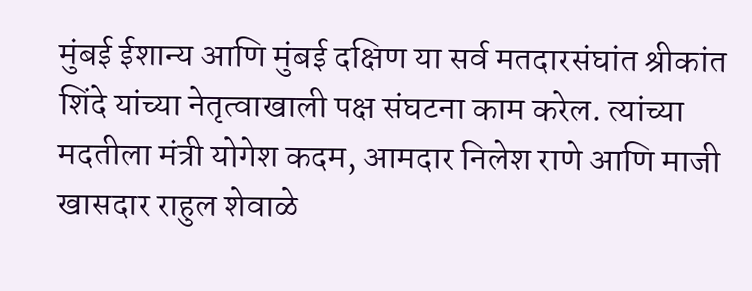मुंबई ईशान्य आणि मुंबई दक्षिण या सर्व मतदारसंघांत श्रीकांत शिंदे यांच्या नेतृत्वाखाली पक्ष संघटना काम करेल. त्यांच्या मदतीला मंत्री योगेश कदम, आमदार निलेश राणे आणि माजी खासदार राहुल शेवाळे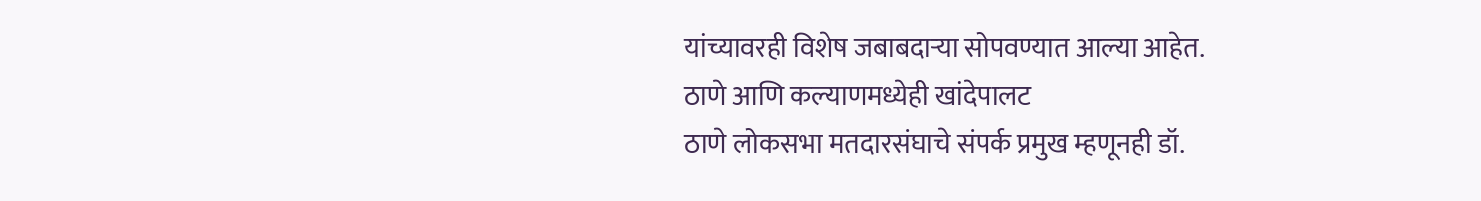यांच्यावरही विशेष जबाबदाऱ्या सोपवण्यात आल्या आहेत.
ठाणे आणि कल्याणमध्येही खांदेपालट
ठाणे लोकसभा मतदारसंघाचे संपर्क प्रमुख म्हणूनही डॉ.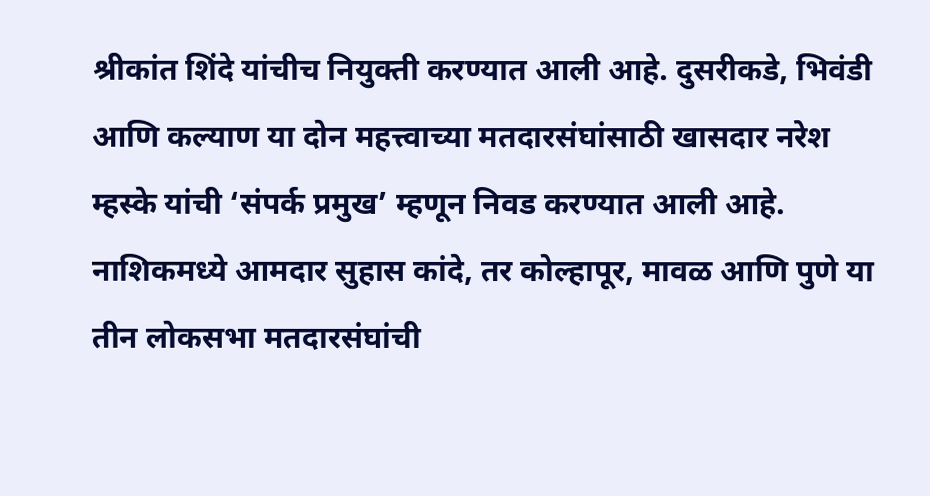श्रीकांत शिंदे यांचीच नियुक्ती करण्यात आली आहे. दुसरीकडे, भिवंडी आणि कल्याण या दोन महत्त्वाच्या मतदारसंघांसाठी खासदार नरेश म्हस्के यांची ‘संपर्क प्रमुख’ म्हणून निवड करण्यात आली आहे. नाशिकमध्ये आमदार सुहास कांदे, तर कोल्हापूर, मावळ आणि पुणे या तीन लोकसभा मतदारसंघांची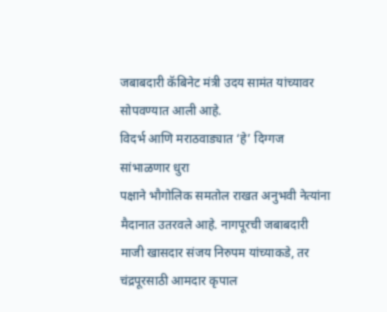जबाबदारी कॅबिनेट मंत्री उदय सामंत यांच्यावर सोपवण्यात आली आहे.
विदर्भ आणि मराठवाड्यात ‘हे’ दिग्गज सांभाळणार धुरा
पक्षाने भौगोलिक समतोल राखत अनुभवी नेत्यांना मैदानात उतरवले आहे. नागपूरची जबाबदारी माजी खासदार संजय निरुपम यांच्याकडे, तर चंद्रपूरसाठी आमदार कृपाल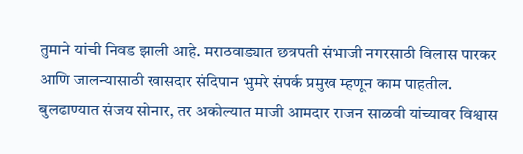तुमाने यांची निवड झाली आहे. मराठवाड्यात छत्रपती संभाजी नगरसाठी विलास पारकर आणि जालन्यासाठी खासदार संदिपान भुमरे संपर्क प्रमुख म्हणून काम पाहतील. बुलढाण्यात संजय सोनार, तर अकोल्यात माजी आमदार राजन साळवी यांच्यावर विश्वास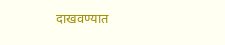दाखवण्यात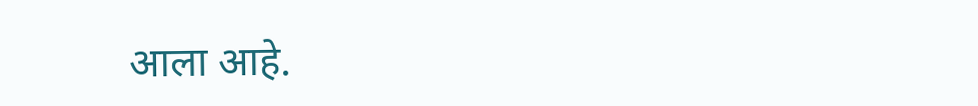आला आहे.